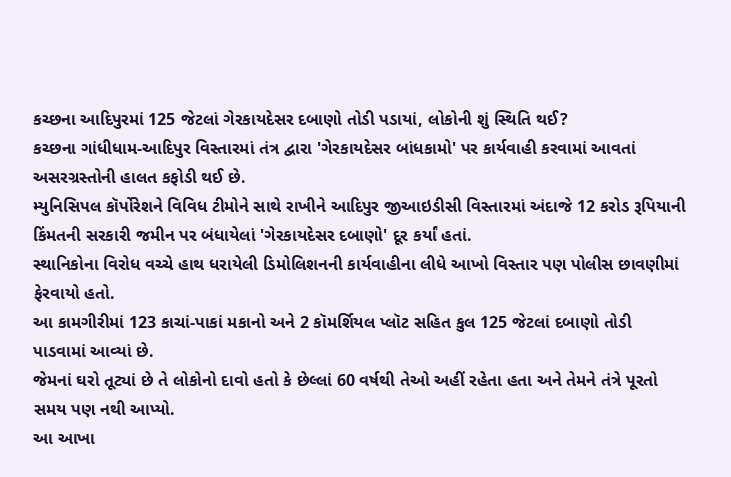કચ્છના આદિપુરમાં 125 જેટલાં ગેરકાયદેસર દબાણો તોડી પડાયાં, લોકોની શું સ્થિતિ થઈ?
કચ્છના ગાંધીધામ-આદિપુર વિસ્તારમાં તંત્ર દ્વારા 'ગેરકાયદેસર બાંધકામો' પર કાર્યવાહી કરવામાં આવતાં અસરગ્રસ્તોની હાલત કફોડી થઈ છે.
મ્યુનિસિપલ કૉર્પોરેશને વિવિધ ટીમોને સાથે રાખીને આદિપુર જીઆઇડીસી વિસ્તારમાં અંદાજે 12 કરોડ રૂપિયાની કિંમતની સરકારી જમીન પર બંધાયેલાં 'ગેરકાયદેસર દબાણો' દૂર કર્યાં હતાં.
સ્થાનિકોના વિરોધ વચ્ચે હાથ ધરાયેલી ડિમોલિશનની કાર્યવાહીના લીધે આખો વિસ્તાર પણ પોલીસ છાવણીમાં ફેરવાયો હતો.
આ કામગીરીમાં 123 કાચાં-પાકાં મકાનો અને 2 કૉમર્શિયલ પ્લૉટ સહિત કુલ 125 જેટલાં દબાણો તોડી પાડવામાં આવ્યાં છે.
જેમનાં ઘરો તૂટ્યાં છે તે લોકોનો દાવો હતો કે છેલ્લાં 60 વર્ષથી તેઓ અહીં રહેતા હતા અને તેમને તંત્રે પૂરતો સમય પણ નથી આપ્યો.
આ આખા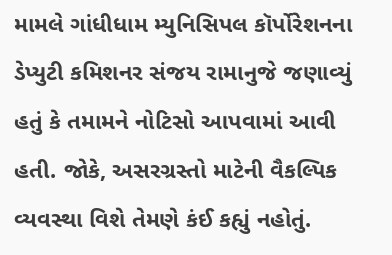મામલે ગાંધીધામ મ્યુનિસિપલ કૉર્પોરેશનના ડેપ્યુટી કમિશનર સંજય રામાનુજે જણાવ્યું હતું કે તમામને નોટિસો આપવામાં આવી હતી. જોકે, અસરગ્રસ્તો માટેની વૈકલ્પિક વ્યવસ્થા વિશે તેમણે કંઈ કહ્યું નહોતું.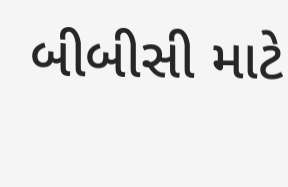બીબીસી માટે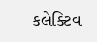કલેક્ટિવ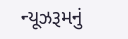ન્યૂઝરૂમનું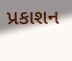પ્રકાશન